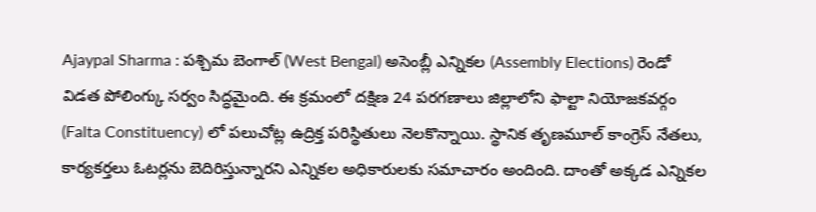Ajaypal Sharma : పశ్చిమ బెంగాల్ (West Bengal) అసెంబ్లీ ఎన్నికల (Assembly Elections) రెండో విడత పోలింగ్కు సర్వం సిద్ధమైంది. ఈ క్రమంలో దక్షిణ 24 పరగణాలు జిల్లాలోని ఫాల్టా నియోజకవర్గం (Falta Constituency) లో పలుచోట్ల ఉద్రిక్త పరిస్థితులు నెలకొన్నాయి. స్థానిక తృణమూల్ కాంగ్రెస్ నేతలు, కార్యకర్తలు ఓటర్లను బెదిరిస్తున్నారని ఎన్నికల అధికారులకు సమాచారం అందింది. దాంతో అక్కడ ఎన్నికల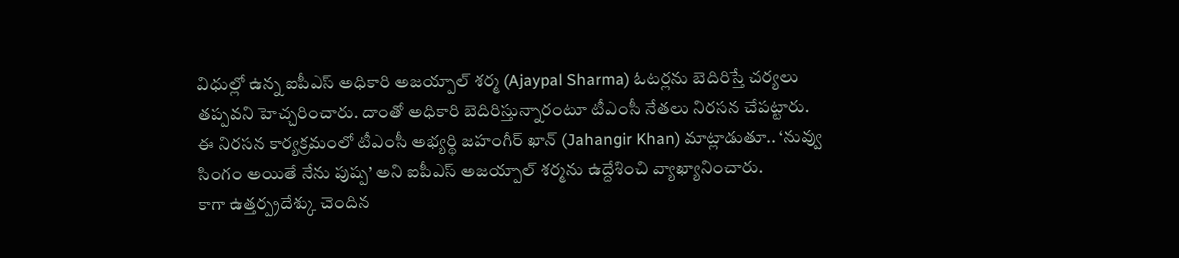విధుల్లో ఉన్న ఐపీఎస్ అధికారి అజయ్పాల్ శర్మ (Ajaypal Sharma) ఓటర్లను బెదిరిస్తే చర్యలు తప్పవని హెచ్చరించారు. దాంతో అధికారి బెదిరిస్తున్నారంటూ టీఎంసీ నేతలు నిరసన చేపట్టారు. ఈ నిరసన కార్యక్రమంలో టీఎంసీ అభ్యర్థి జహంగీర్ ఖాన్ (Jahangir Khan) మాట్లాడుతూ.. ‘నువ్వు సింగం అయితే నేను పుష్ప’ అని ఐపీఎస్ అజయ్పాల్ శర్మను ఉద్దేశించి వ్యాఖ్యానించారు.
కాగా ఉత్తర్ప్రదేశ్కు చెందిన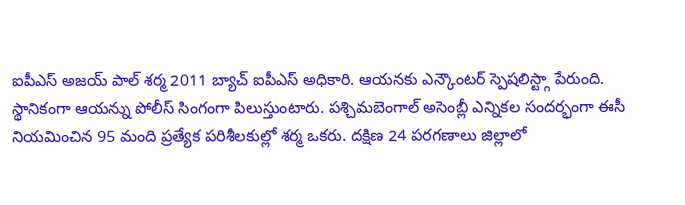ఐపీఎస్ అజయ్ పాల్ శర్మ 2011 బ్యాచ్ ఐపీఎస్ అధికారి. ఆయనకు ఎన్కౌంటర్ స్పెషలిస్ట్గా పేరుంది. స్థానికంగా ఆయన్ను పోలీస్ సింగంగా పిలుస్తుంటారు. పశ్చిమబెంగాల్ అసెంబ్లీ ఎన్నికల సందర్భంగా ఈసీ నియమించిన 95 మంది ప్రత్యేక పరిశీలకుల్లో శర్మ ఒకరు. దక్షిణ 24 పరగణాలు జిల్లాలో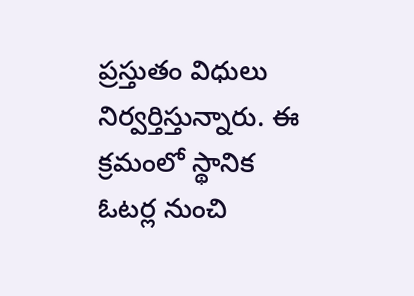ప్రస్తుతం విధులు నిర్వర్తిస్తున్నారు. ఈ క్రమంలో స్థానిక ఓటర్ల నుంచి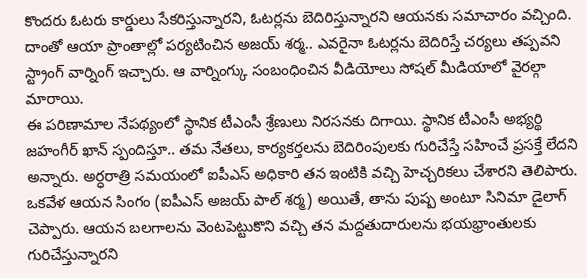కొందరు ఓటరు కార్డులు సేకరిస్తున్నారని, ఓటర్లను బెదిరిస్తున్నారని ఆయనకు సమాచారం వచ్చింది. దాంతో ఆయా ప్రాంతాల్లో పర్యటించిన అజయ్ శర్మ.. ఎవరైనా ఓటర్లను బెదిరిస్తే చర్యలు తప్పవని స్ట్రాంగ్ వార్నింగ్ ఇచ్చారు. ఆ వార్నింగ్కు సంబంధించిన వీడియోలు సోషల్ మీడియాలో వైరల్గా మారాయి.
ఈ పరిణామాల నేపథ్యంలో స్థానిక టీఎంసీ శ్రేణులు నిరసనకు దిగాయి. స్థానిక టీఎంసీ అభ్యర్థి జహంగీర్ ఖాన్ స్పందిస్తూ.. తమ నేతలు, కార్యకర్తలను బెదిరింపులకు గురిచేస్తే సహించే ప్రసక్తే లేదని అన్నారు. అర్ధరాత్రి సమయంలో ఐపీఎస్ అధికారి తన ఇంటికి వచ్చి హెచ్చరికలు చేశారని తెలిపారు. ఒకవేళ ఆయన సింగం (ఐపీఎస్ అజయ్ పాల్ శర్మ) అయితే, తాను పుష్ప అంటూ సినిమా డైలాగ్ చెప్పారు. ఆయన బలగాలను వెంటపెట్టుకొని వచ్చి తన మద్దతుదారులను భయభ్రాంతులకు గురిచేస్తున్నారని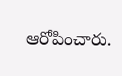ఆరోపించారు.